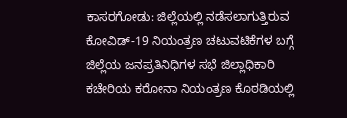ಕಾಸರಗೋಡು: ಜಿಲ್ಲೆಯಲ್ಲಿ ನಡೆಸಲಾಗುತ್ತಿರುವ ಕೋವಿಡ್-19 ನಿಯಂತ್ರಣ ಚಟುವಟಿಕೆಗಳ ಬಗ್ಗೆ ಜಿಲ್ಲೆಯ ಜನಪ್ರತಿನಿಧಿಗಳ ಸಭೆ ಜಿಲ್ಲಾಧಿಕಾರಿ ಕಚೇರಿಯ ಕರೋನಾ ನಿಯಂತ್ರಣ ಕೊಠಡಿಯಲ್ಲಿ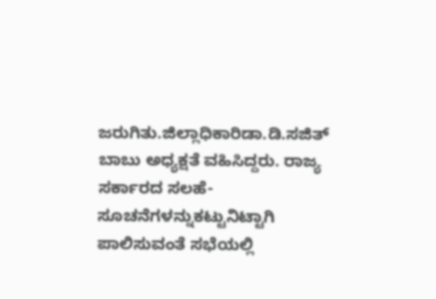ಜರುಗಿತು.ಜಿಲ್ಲಾಧಿಕಾರಿಡಾ.ಡಿ.ಸಜಿತ್ ಬಾಬು ಅಧ್ಯಕ್ಷತೆ ವಹಿಸಿದ್ದರು. ರಾಜ್ಯ ಸರ್ಕಾರದ ಸಲಹೆ-ಸೂಚನೆಗಳನ್ನುಕಟ್ಟುನಿಟ್ಟಾಗಿ ಪಾಲಿಸುವಂತೆ ಸಭೆಯಲ್ಲಿ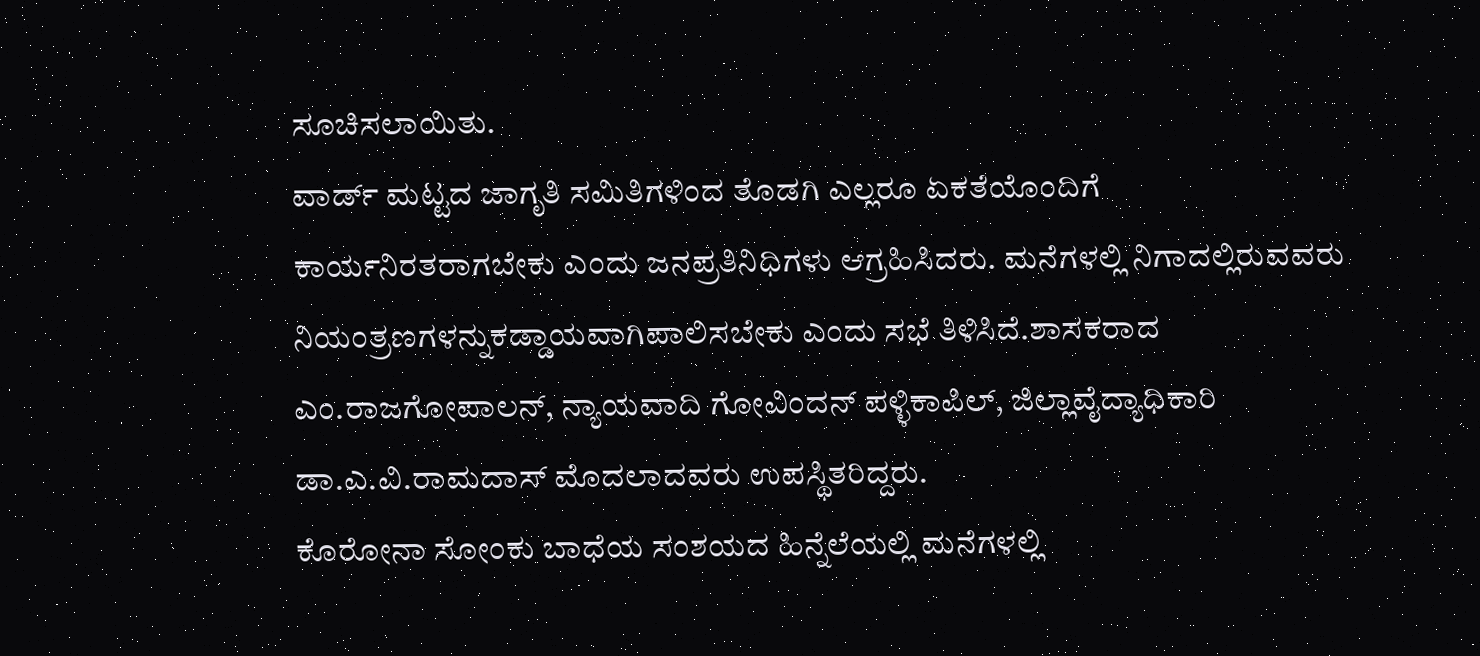ಸೂಚಿಸಲಾಯಿತು.
ವಾರ್ಡ್ ಮಟ್ಟದ ಜಾಗೃತಿ ಸಮಿತಿಗಳಿಂದ ತೊಡಗಿ ಎಲ್ಲರೂ ಏಕತೆಯೊಂದಿಗೆ ಕಾರ್ಯನಿರತರಾಗಬೇಕು ಎಂದು ಜನಪ್ರತಿನಿಧಿಗಳು ಆಗ್ರಹಿಸಿದರು. ಮನೆಗಳಲ್ಲಿ ನಿಗಾದಲ್ಲಿರುವವರು ನಿಯಂತ್ರಣಗಳನ್ನುಕಡ್ಡಾಯವಾಗಿಪಾಲಿಸಬೇಕು ಎಂದು ಸಭೆ ತಿಳಿಸಿದೆ.ಶಾಸಕರಾದ ಎಂ.ರಾಜಗೋಪಾಲನ್, ನ್ಯಾಯವಾದಿ ಗೋವಿಂದನ್ ಪಳ್ಳಿಕಾಪಿಲ್, ಜಿಲ್ಲಾವೈದ್ಯಾಧಿಕಾರಿ ಡಾ.ಎ.ವಿ.ರಾಮದಾಸ್ ಮೊದಲಾದವರು ಉಪಸ್ಥಿತರಿದ್ದರು.
ಕೊರೋನಾ ಸೋಂಕು ಬಾಧೆಯ ಸಂಶಯದ ಹಿನ್ನೆಲೆಯಲ್ಲಿ ಮನೆಗಳಲ್ಲಿ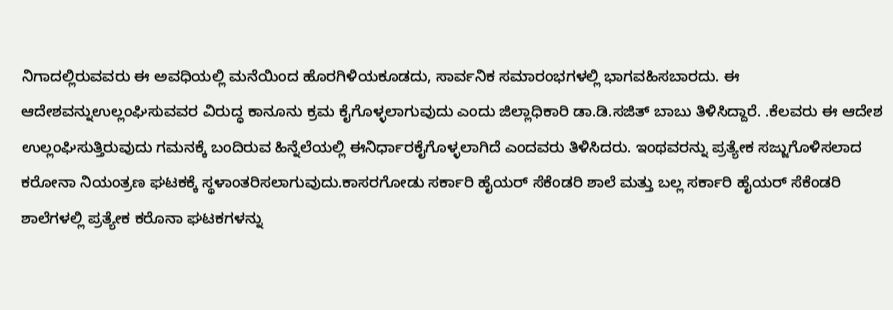ನಿಗಾದಲ್ಲಿರುವವರು ಈ ಅವಧಿಯಲ್ಲಿ ಮನೆಯಿಂದ ಹೊರಗಿಳಿಯಕೂಡದು, ಸಾರ್ವನಿಕ ಸಮಾರಂಭಗಳಲ್ಲಿ ಭಾಗವಹಿಸಬಾರದು. ಈ ಆದೇಶವನ್ನುಉಲ್ಲಂಘಿಸುವವರ ವಿರುದ್ಧ ಕಾನೂನು ಕ್ರಮ ಕೈಗೊಳ್ಳಲಾಗುವುದು ಎಂದು ಜಿಲ್ಲಾಧಿಕಾರಿ ಡಾ.ಡಿ.ಸಜಿತ್ ಬಾಬು ತಿಳಿಸಿದ್ದಾರೆ. .ಕೆಲವರು ಈ ಆದೇಶ ಉಲ್ಲಂಘಿಸುತ್ತಿರುವುದು ಗಮನಕ್ಕೆ ಬಂದಿರುವ ಹಿನ್ನೆಲೆಯಲ್ಲಿ ಈನಿರ್ಧಾರಕೈಗೊಳ್ಳಲಾಗಿದೆ ಎಂದವರು ತಿಳಿಸಿದರು. ಇಂಥವರನ್ನು ಪ್ರತ್ಯೇಕ ಸಜ್ಜುಗೊಳಿಸಲಾದ ಕರೋನಾ ನಿಯಂತ್ರಣ ಘಟಕಕ್ಕೆ ಸ್ಥಳಾಂತರಿಸಲಾಗುವುದು.ಕಾಸರಗೋಡು ಸರ್ಕಾರಿ ಹೈಯರ್ ಸೆಕೆಂಡರಿ ಶಾಲೆ ಮತ್ತು ಬಲ್ಲ ಸರ್ಕಾರಿ ಹೈಯರ್ ಸೆಕೆಂಡರಿ ಶಾಲೆಗಳಲ್ಲಿ ಪ್ರತ್ಯೇಕ ಕರೊನಾ ಘಟಕಗಳನ್ನು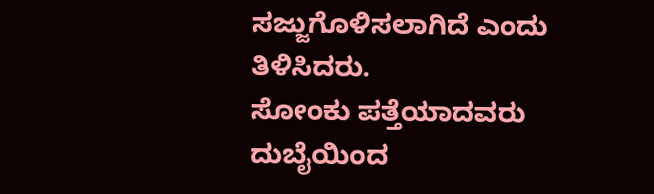ಸಜ್ಜುಗೊಳಿಸಲಾಗಿದೆ ಎಂದು ತಿಳಿಸಿದರು.
ಸೋಂಕು ಪತ್ತೆಯಾದವರು ದುಬೈಯಿಂದ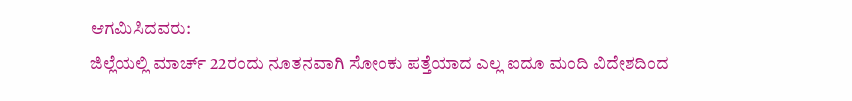ಆಗಮಿಸಿದವರು:
ಜಿಲ್ಲೆಯಲ್ಲಿ ಮಾರ್ಚ್ 22ರಂದು ನೂತನವಾಗಿ ಸೋಂಕು ಪತ್ತೆಯಾದ ಎಲ್ಲ ಐದೂ ಮಂದಿ ವಿದೇಶದಿಂದ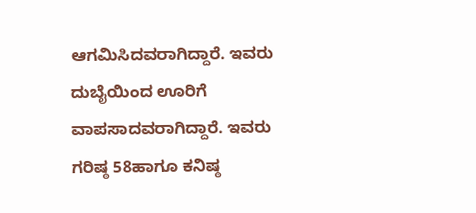ಆಗಮಿಸಿದವರಾಗಿದ್ದಾರೆ. ಇವರು ದುಬೈಯಿಂದ ಊರಿಗೆ ವಾಪಸಾದವರಾಗಿದ್ದಾರೆ. ಇವರು ಗರಿಷ್ಠ 58ಹಾಗೂ ಕನಿಷ್ಠ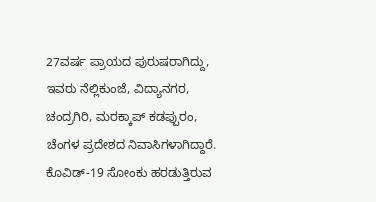27ವರ್ಷ ಪ್ರಾಯದ ಪುರುಷರಾಗಿದ್ದು, ಇವರು ನೆಲ್ಲಿಕುಂಜೆ, ವಿದ್ಯಾನಗರ, ಚಂದ್ರಗಿರಿ, ಮರಕ್ಕಾಪ್ ಕಡಪ್ಪುರಂ, ಚೆಂಗಳ ಪ್ರದೇಶದ ನಿವಾಸಿಗಳಾಗಿದ್ದಾರೆ. ಕೊವಿಡ್-19 ಸೋಂಕು ಹರಡುತ್ತಿರುವ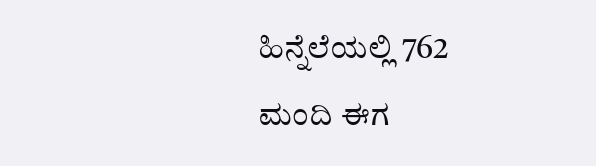ಹಿನ್ನೆಲೆಯಲ್ಲಿ 762 ಮಂದಿ ಈಗ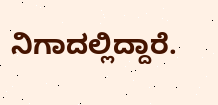ನಿಗಾದಲ್ಲಿದ್ದಾರೆ.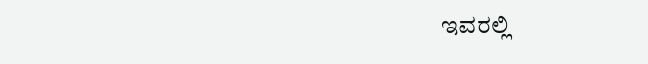ಇವರಲ್ಲಿ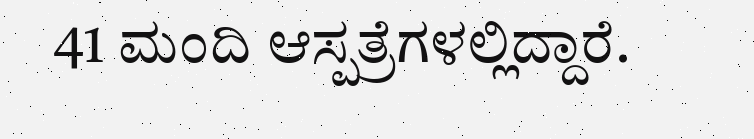41 ಮಂದಿ ಆಸ್ಪತ್ರೆಗಳಲ್ಲಿದ್ದಾರೆ.